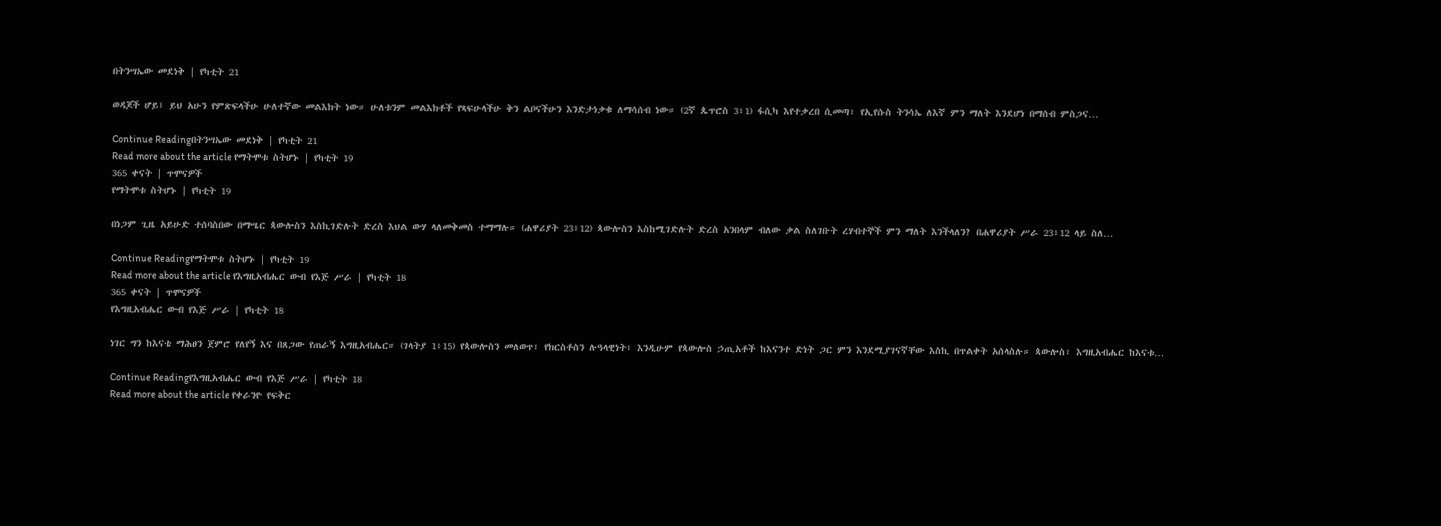በትንሣኤው መደነቅ | የካቲት 21

ወዳጆች ሆይ፤ ይህ አሁን የምጽፍላችሁ ሁለተኛው መልእክት ነው። ሁለቱንም መልእክቶች የጻፍሁላችሁ ቅን ልቦናችሁን እንድታነቃቁ ለማሳሰብ ነው። (2ኛ ጴጥሮስ 3፥1) ፋሲካ እየተቃረበ ሲመጣ፣ የኢየሱስ ትንሳኤ ለእኛ ምን ማለት እንደሆነ በማሰብ ምስጋና…

Continue Readingበትንሣኤው መደነቅ | የካቲት 21
Read more about the article የማትሞቱ ስትሆኑ | የካቲት 19
365 ቀናት | ጥሞናዎች
የማትሞቱ ስትሆኑ | የካቲት 19

በነጋም ጊዜ አይሁድ ተሰባስበው በማሤር ጳውሎስን እስኪገድሉት ድረስ እህል ውሃ ላለመቅመስ ተማማሉ። (ሐዋሪያት 23፥12) ጳውሎስን እስከሚገድሉት ድረስ አንበላም ብለው ቃል ስለገቡት ረሃብተኞች ምን ማለት እንችላለን? በሐዋሪያት ሥራ 23፥12 ላይ ስለ…

Continue Readingየማትሞቱ ስትሆኑ | የካቲት 19
Read more about the article የእግዚአብሔር ውብ የእጅ ሥራ | የካቲት 18
365 ቀናት | ጥሞናዎች
የእግዚአብሔር ውብ የእጅ ሥራ | የካቲት 18

ነገር ግን ከእናቴ ማሕፀን ጀምሮ የለየኝ እና በጸጋው የጠራኝ እግዚአብሔር። (ገላትያ 1፥15) የጳውሎስን መለወጥ፣ የክርስቶስን ሉዓላዊነት፣ እንዲሁም የጳውሎስ ኃጢአቶች ከእናንተ ድነት ጋር ምን እንደሚያገናኛቸው እስኪ በጥልቀት አሰላስሉ። ጳውሎስ፣ እግዚአብሔር ከእናቱ…

Continue Readingየእግዚአብሔር ውብ የእጅ ሥራ | የካቲት 18
Read more about the article የቀራንዮ የፍቅር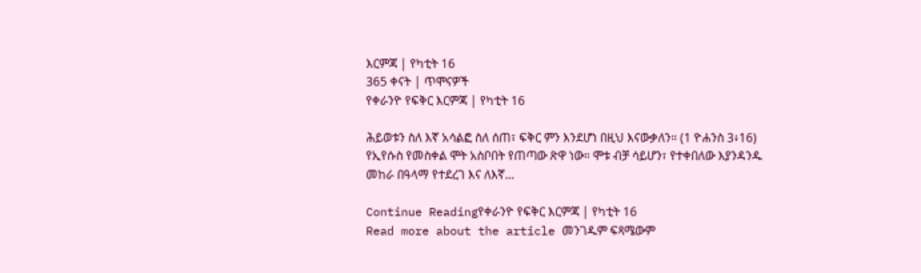እርምጃ | የካቲት 16
365 ቀናት | ጥሞናዎች
የቀራንዮ የፍቅር እርምጃ | የካቲት 16

ሕይወቱን ስለ እኛ አሳልፎ ስለ ሰጠ፣ ፍቅር ምን እንደሆነ በዚህ እናውቃለን። (1 ዮሐንስ 3፥16) የኢየሱስ የመስቀል ሞት አስቦበት የጠጣው ጽዋ ነው። ሞቱ ብቻ ሳይሆን፣ የተቀበለው እያንዳንዱ መከራ በዓላማ የተደረገ እና ለእኛ…

Continue Readingየቀራንዮ የፍቅር እርምጃ | የካቲት 16
Read more about the article መንገዱም ፍጻሜውም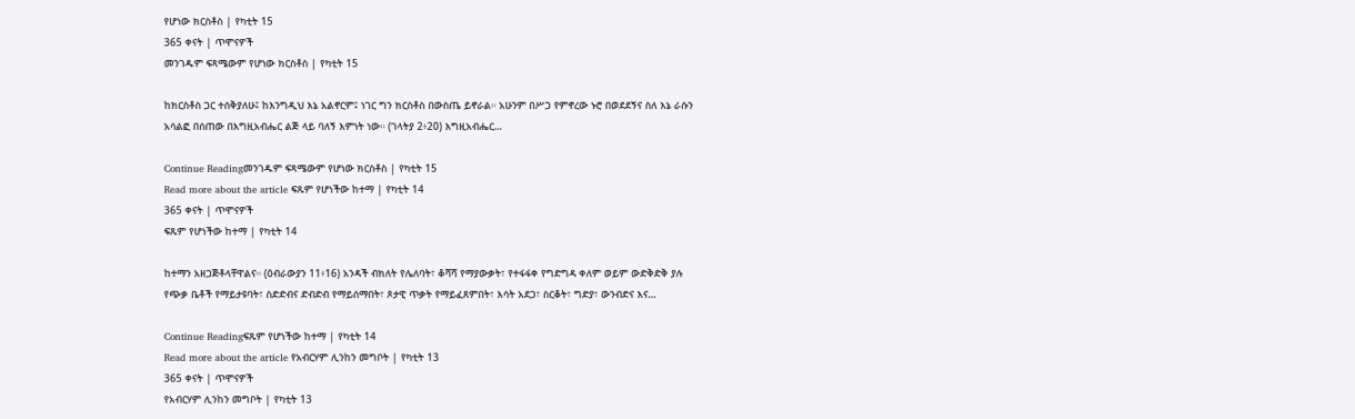የሆነው ክርስቶስ | የካቲት 15
365 ቀናት | ጥሞናዎች
መንገዱም ፍጻሜውም የሆነው ክርስቶስ | የካቲት 15

ከክርስቶስ ጋር ተሰቅያለሁ፤ ከእንግዲህ እኔ አልኖርም፤ ነገር ግን ክርስቶስ በውስጤ ይኖራል። አሁንም በሥጋ የምኖረው ኑሮ በወደደኝና ስለ እኔ ራሱን አሳልፎ በሰጠው በእግዚአብሔር ልጅ ላይ ባለኝ እምነት ነው። (ገላትያ 2፥20) እግዚአብሔር…

Continue Readingመንገዱም ፍጻሜውም የሆነው ክርስቶስ | የካቲት 15
Read more about the article ፍጹም የሆነችው ከተማ | የካቲት 14
365 ቀናት | ጥሞናዎች
ፍጹም የሆነችው ከተማ | የካቲት 14

ከተማን አዘጋጅቶላቸዋልና። (ዕብራውያን 11፥16) አንዳች ብክለት የሌለባት፣ ቆሻሻ የማያውቃት፣ የተፋፋቀ የግድግዳ ቀለም ወይም ውድቅድቅ ያሉ የጭቃ ቤቶች የማይታዩባት፣ ስድድብና ድብድብ የማይሰማበት፣ ጾታዊ ጥቃት የማይፈጸምበት፣ እሳት አደጋ፣ ስርቆት፣ ግድያ፣ ውንብድና እና…

Continue Readingፍጹም የሆነችው ከተማ | የካቲት 14
Read more about the article የአብርሃም ሊንከን መግቦት | የካቲት 13
365 ቀናት | ጥሞናዎች
የአብርሃም ሊንከን መግቦት | የካቲት 13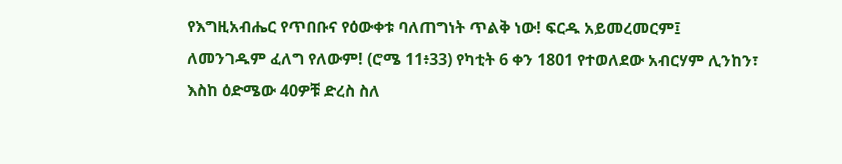የእግዚአብሔር የጥበቡና የዕውቀቱ ባለጠግነት ጥልቅ ነው! ፍርዱ አይመረመርም፤ ለመንገዱም ፈለግ የለውም! (ሮሜ 11፥33) የካቲት 6 ቀን 1801 የተወለደው አብርሃም ሊንከን፣ እስከ ዕድሜው 40ዎቹ ድረስ ስለ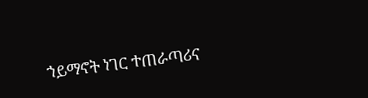ኀይማኖት ነገር ተጠራጣሪና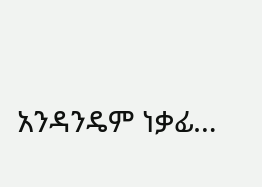አንዳንዴም ነቃፊ…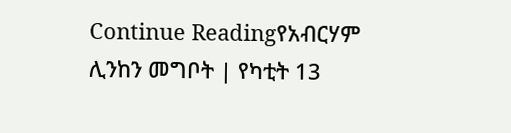Continue Readingየአብርሃም ሊንከን መግቦት | የካቲት 13